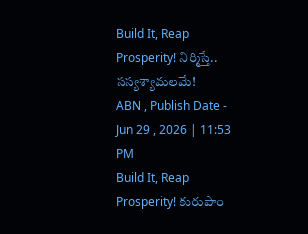Build It, Reap Prosperity! నిర్మిస్తే.. సస్యశ్యామలమే!
ABN , Publish Date - Jun 29 , 2026 | 11:53 PM
Build It, Reap Prosperity! కురుపాం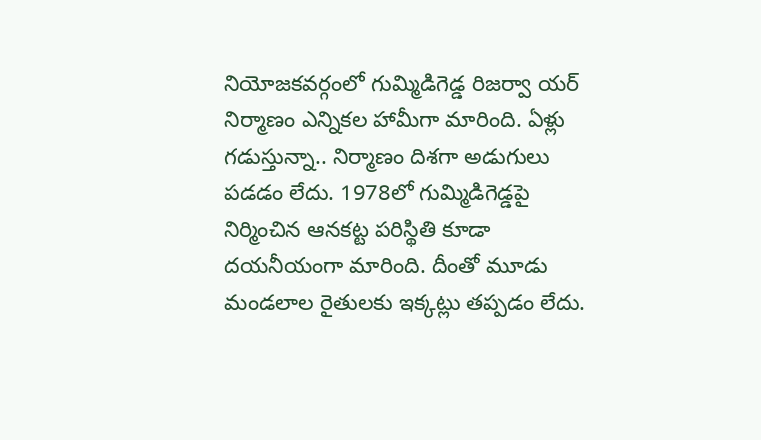నియోజకవర్గంలో గుమ్మిడిగెడ్డ రిజర్వా యర్ నిర్మాణం ఎన్నికల హామీగా మారింది. ఏళ్లు గడుస్తున్నా.. నిర్మాణం దిశగా అడుగులు పడడం లేదు. 1978లో గుమ్మిడిగెడ్డపై నిర్మించిన ఆనకట్ట పరిస్థితి కూడా దయనీయంగా మారింది. దీంతో మూడు మండలాల రైతులకు ఇక్కట్లు తప్పడం లేదు.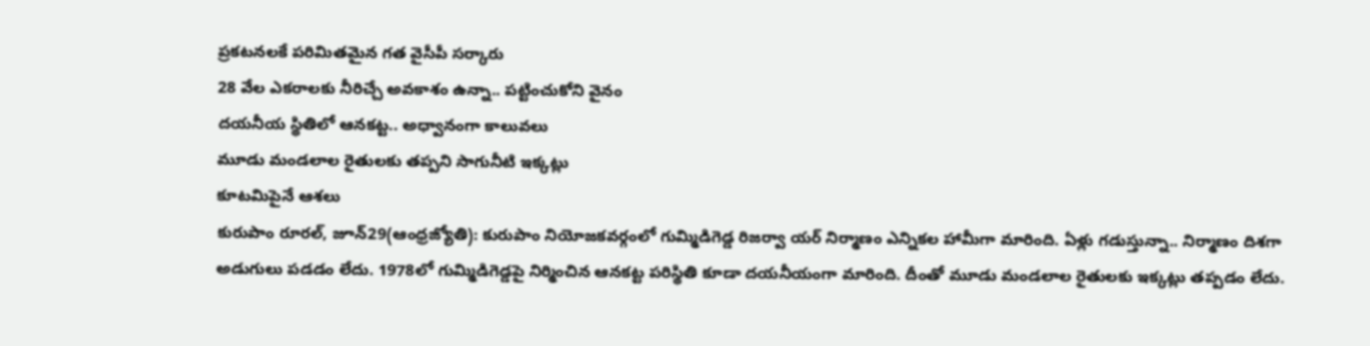ప్రకటనలకే పరిమితమైన గత వైసీపీ సర్కారు
28 వేల ఎకరాలకు నీరిచ్చే అవకాశం ఉన్నా.. పట్టించుకోని వైనం
దయనీయ స్థితిలో ఆనకట్ట.. అధ్వానంగా కాలువలు
మూడు మండలాల రైతులకు తప్పని సాగునీటి ఇక్కట్లు
కూటమిపైనే ఆశలు
కురుపాం రూరల్, జూన్29(ఆంధ్రజ్యోతి): కురుపాం నియోజకవర్గంలో గుమ్మిడిగెడ్డ రిజర్వా యర్ నిర్మాణం ఎన్నికల హామీగా మారింది. ఏళ్లు గడుస్తున్నా.. నిర్మాణం దిశగా అడుగులు పడడం లేదు. 1978లో గుమ్మిడిగెడ్డపై నిర్మించిన ఆనకట్ట పరిస్థితి కూడా దయనీయంగా మారింది. దీంతో మూడు మండలాల రైతులకు ఇక్కట్లు తప్పడం లేదు.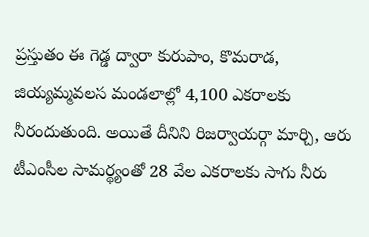ప్రస్తుతం ఈ గెడ్డ ద్వారా కురుపాం, కొమరాడ, జియ్యమ్మవలస మండలాల్లో 4,100 ఎకరాలకు నీరందుతుంది. అయితే దీనిని రిజర్వాయర్గా మార్చి, ఆరు టీఎంసీల సామర్థ్యంతో 28 వేల ఎకరాలకు సాగు నీరు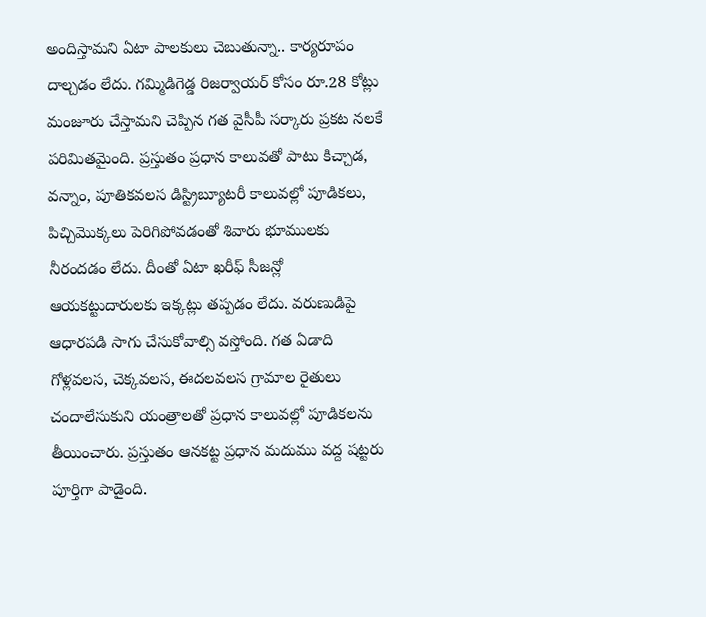అందిస్తామని ఏటా పాలకులు చెబుతున్నా.. కార్యరూపం దాల్చడం లేదు. గమ్మిడిగెడ్డ రిజర్వాయర్ కోసం రూ.28 కోట్లు మంజూరు చేస్తామని చెప్పిన గత వైసీపీ సర్కారు ప్రకట నలకే పరిమితమైంది. ప్రస్తుతం ప్రధాన కాలువతో పాటు కిచ్చాడ, వన్నాం, పూతికవలస డిస్ట్రిబ్యూటరీ కాలువల్లో పూడికలు, పిచ్చిమొక్కలు పెరిగిపోవడంతో శివారు భూములకు నీరందడం లేదు. దీంతో ఏటా ఖరీఫ్ సీజన్లో ఆయకట్టుదారులకు ఇక్కట్లు తప్పడం లేదు. వరుణుడిపై ఆధారపడి సాగు చేసుకోవాల్సి వస్తోంది. గత ఏడాది గోళ్లవలస, చెక్కవలస, ఈదలవలస గ్రామాల రైతులు చందాలేసుకుని యంత్రాలతో ప్రధాన కాలువల్లో పూడికలను తీయించారు. ప్రస్తుతం ఆనకట్ట ప్రధాన మదుము వద్ద షట్టరు పూర్తిగా పాడైంది.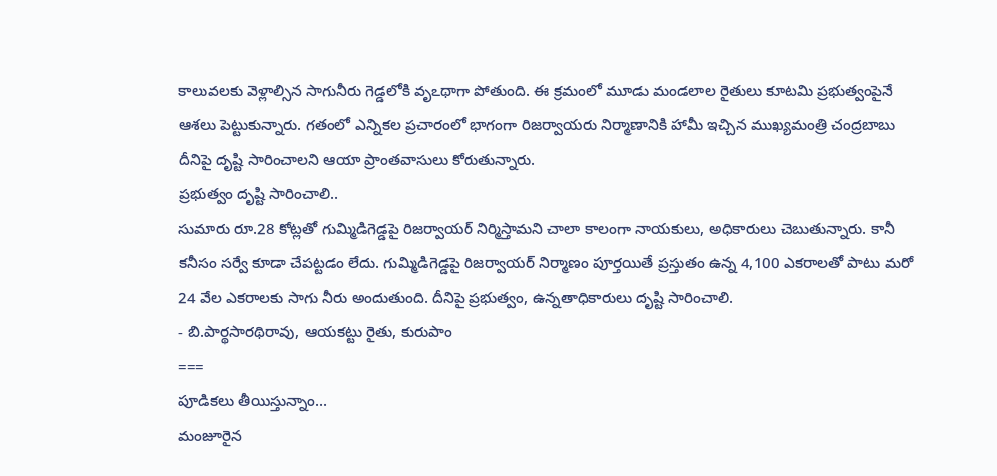కాలువలకు వెళ్లాల్సిన సాగునీరు గెడ్డలోకి వృఽథాగా పోతుంది. ఈ క్రమంలో మూడు మండలాల రైతులు కూటమి ప్రభుత్వంపైనే ఆశలు పెట్టుకున్నారు. గతంలో ఎన్నికల ప్రచారంలో భాగంగా రిజర్వాయరు నిర్మాణానికి హామీ ఇచ్చిన ముఖ్యమంత్రి చంద్రబాబు దీనిపై దృష్టి సారించాలని ఆయా ప్రాంతవాసులు కోరుతున్నారు.
ప్రభుత్వం దృష్టి సారించాలి..
సుమారు రూ.28 కోట్లతో గుమ్మిడిగెడ్డపై రిజర్వాయర్ నిర్మిస్తామని చాలా కాలంగా నాయకులు, అధికారులు చెబుతున్నారు. కానీ కనీసం సర్వే కూడా చేపట్టడం లేదు. గుమ్మిడిగెడ్డపై రిజర్వాయర్ నిర్మాణం పూర్తయితే ప్రస్తుతం ఉన్న 4,100 ఎకరాలతో పాటు మరో 24 వేల ఎకరాలకు సాగు నీరు అందుతుంది. దీనిపై ప్రభుత్వం, ఉన్నతాధికారులు దృష్టి సారించాలి.
- బి.పార్థసారథిరావు, ఆయకట్టు రైతు, కురుపాం
===
పూడికలు తీయిస్తున్నాం...
మంజూరైన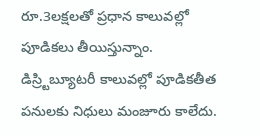రూ.3లక్షలతో ప్రధాన కాలువల్లో పూడికలు తీయిస్తున్నాం. డిస్ర్టిబ్యూటరీ కాలువల్లో పూడికతీత పనులకు నిధులు మంజూరు కాలేదు.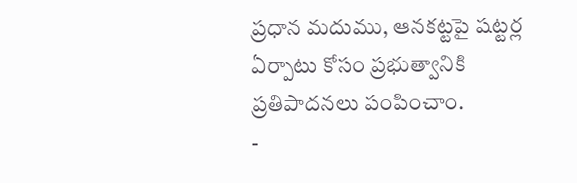ప్రధాన మదుము, ఆనకట్టపై షట్టర్ల ఏర్పాటు కోసం ప్రభుత్వానికి ప్రతిపాదనలు పంపించాం.
-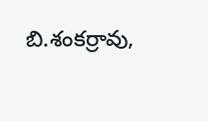బి.శంకర్రావు,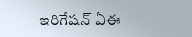ఇరిగేషన్ ఏఈ